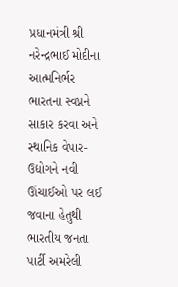પ્રધાનમંત્રી શ્રી નરેન્દ્રભાઈ મોદીના આત્મનિર્ભર ભારતના સ્વપ્નને સાકાર કરવા અને સ્થાનિક વેપાર-ઉદ્યોગને નવી
ઊંચાઈઓ પર લઈ જવાના હેતુથી ભારતીય જનતા પાર્ટી અમરેલી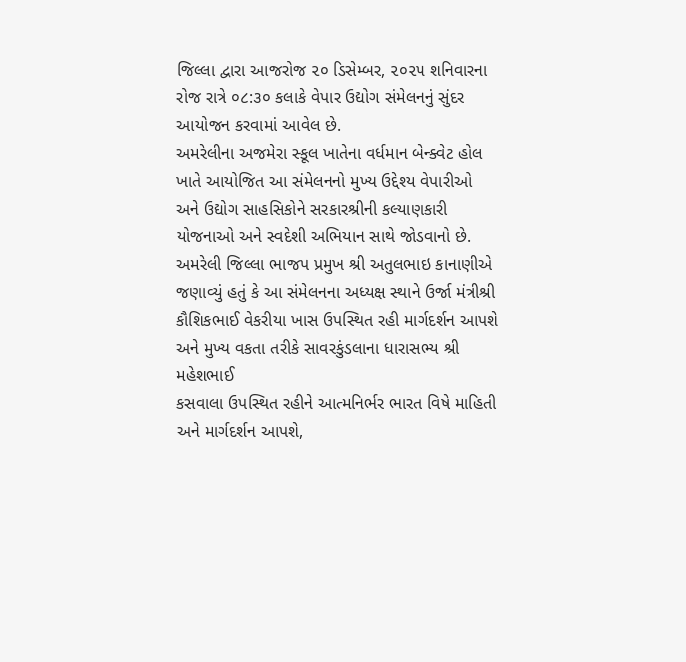જિલ્લા દ્વારા આજરોજ ૨૦ ડિસેમ્બર, ૨૦૨૫ શનિવારના
રોજ રાત્રે ૦૮:૩૦ કલાકે વેપાર ઉદ્યોગ સંમેલનનું સુંદર આયોજન કરવામાં આવેલ છે.
અમરેલીના અજમેરા સ્કૂલ ખાતેના વર્ધમાન બેન્ક્વેટ હોલ ખાતે આયોજિત આ સંમેલનનો મુખ્ય ઉદ્દેશ્ય વેપારીઓ
અને ઉદ્યોગ સાહસિકોને સરકારશ્રીની કલ્યાણકારી યોજનાઓ અને સ્વદેશી અભિયાન સાથે જોડવાનો છે.
અમરેલી જિલ્લા ભાજપ પ્રમુખ શ્રી અતુલભાઇ કાનાણીએ જણાવ્યું હતું કે આ સંમેલનના અધ્યક્ષ સ્થાને ઉર્જા મંત્રીશ્રી
કૌશિકભાઈ વેકરીયા ખાસ ઉપસ્થિત રહી માર્ગદર્શન આપશે અને મુખ્ય વકતા તરીકે સાવરકુંડલાના ધારાસભ્ય શ્રી મહેશભાઈ
કસવાલા ઉપસ્થિત રહીને આત્મનિર્ભર ભારત વિષે માહિતી અને માર્ગદર્શન આપશે,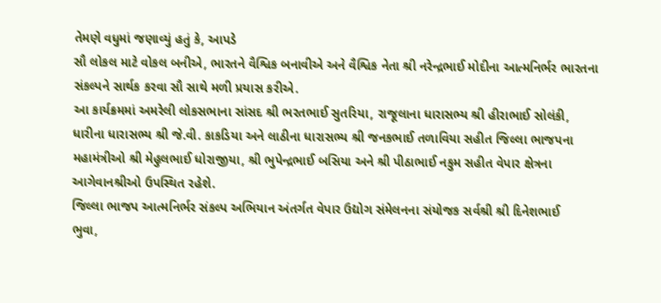તેમણે વધુમાં જણાવ્યું હતું કે, આપડે
સૌ લોકલ માટે વોકલ બનીએ, ભારતને વૈશ્વિક બનાવીએ અને વૈશ્વિક નેતા શ્રી નરેન્દ્રભાઈ મોદીના આત્મનિર્ભર ભારતના
સંકલ્પને સાર્થક કરવા સૌ સાથે મળી પ્રયાસ કરીએ.
આ કાર્યક્રમમાં અમરેલી લોકસભાના સાંસદ શ્રી ભરતભાઈ સુતરિયા, રાજૂલાના ધારાસભ્ય શ્રી હીરાભાઈ સોલંકી,
ધારીના ધારાસભ્ય શ્રી જે.વી. કાકડિયા અને લાઠીના ધારાસભ્ય શ્રી જનકભાઈ તળાવિયા સહીત જિલ્લા ભાજપના
મહામંત્રીઓ શ્રી મેહુલભાઈ ધોરાજીયા, શ્રી ભુપેન્દ્રભાઈ બસિયા અને શ્રી પીઠાભાઈ નકુમ સહીત વેપાર ક્ષેત્રના
આગેવાનશ્રીઓ ઉપસ્થિત રહેશે.
જિલ્લા ભાજપ આત્મનિર્ભર સંકલ્પ અભિયાન અંતર્ગત વેપાર ઉદ્યોગ સંમેલનના સંયોજક સર્વશ્રી શ્રી દિનેશભાઈ
ભુવા,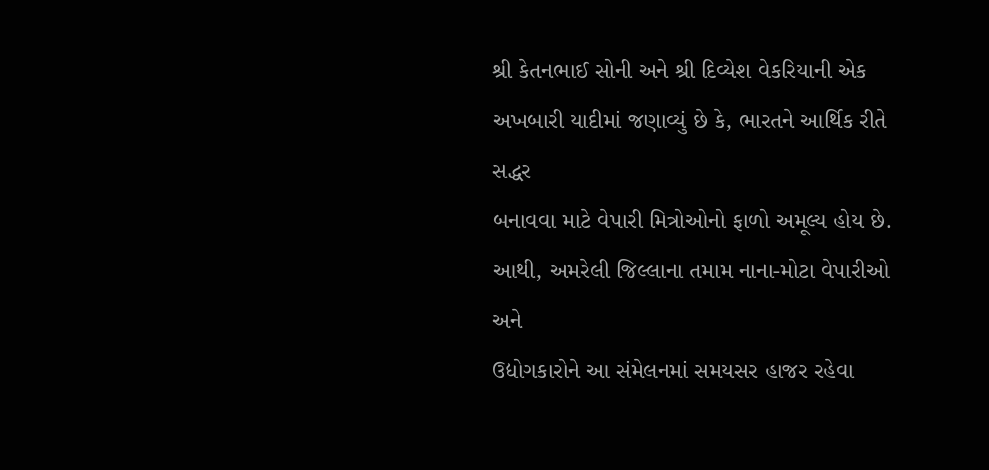શ્રી કેતનભાઈ સોની અને શ્રી દિવ્યેશ વેકરિયાની એક અખબારી યાદીમાં જણાવ્યું છે કે, ભારતને આર્થિક રીતે સદ્ધર
બનાવવા માટે વેપારી મિત્રોઓનો ફાળો અમૂલ્ય હોય છે. આથી, અમરેલી જિલ્લાના તમામ નાના-મોટા વેપારીઓ અને
ઉદ્યોગકારોને આ સંમેલનમાં સમયસર હાજર રહેવા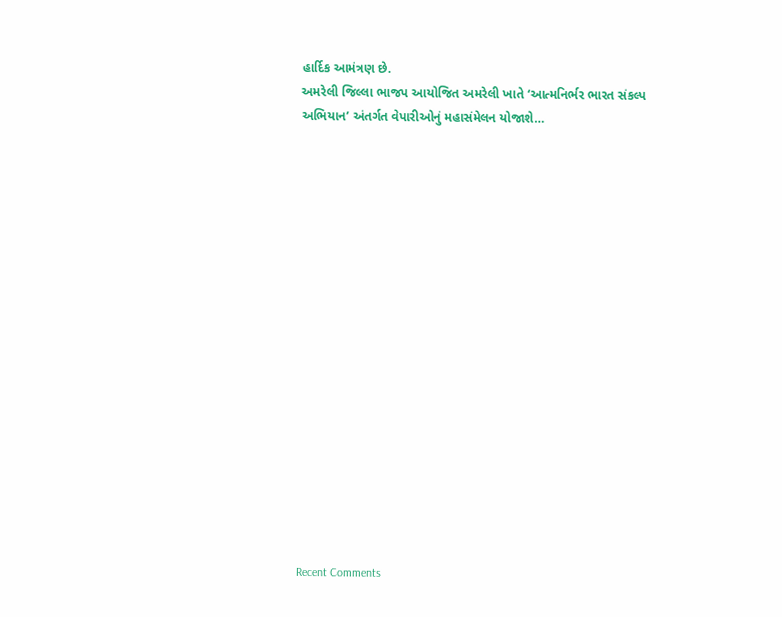હાર્દિક આમંત્રણ છે.
અમરેલી જિલ્લા ભાજપ આયોજિત અમરેલી ખાતે ‘આત્મનિર્ભર ભારત સંકલ્પ અભિયાન’ અંતર્ગત વેપારીઓનું મહાસંમેલન યોજાશે…


















Recent Comments